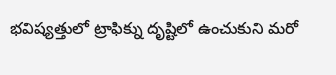భవిష్యత్తులో ట్రాఫిక్ను దృష్టిలో ఉంచుకుని మరో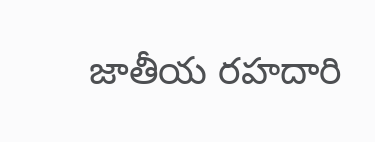జాతీయ రహదారి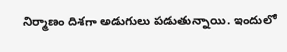నిర్మాణం దిశగా అడుగులు పడుతున్నాయి. ఇందులో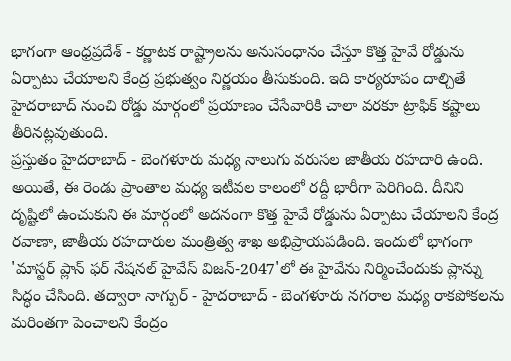భాగంగా ఆంధ్రప్రదేశ్ - కర్ణాటక రాష్ట్రాలను అనుసంధానం చేస్తూ కొత్త హైవే రోడ్డును ఏర్పాటు చేయాలని కేంద్ర ప్రభుత్వం నిర్ణయం తీసుకుంది. ఇది కార్యరూపం దాల్చితే హైదరాబాద్ నుంచి రోడ్డు మార్గంలో ప్రయాణం చేసేవారికి చాలా వరకూ ట్రాఫిక్ కష్టాలు తీరినట్లవుతుంది.
ప్రస్తుతం హైదరాబాద్ - బెంగళూరు మధ్య నాలుగు వరుసల జాతీయ రహదారి ఉంది. అయితే, ఈ రెండు ప్రాంతాల మధ్య ఇటీవల కాలంలో రద్దీ భారీగా పెరిగింది. దీనిని దృష్టిలో ఉంచుకుని ఈ మార్గంలో అదనంగా కొత్త హైవే రోడ్డును ఏర్పాటు చేయాలని కేంద్ర రవాణా, జాతీయ రహదారుల మంత్రిత్వ శాఖ అభిప్రాయపడింది. ఇందులో భాగంగా 'మాస్టర్ ప్లాన్ ఫర్ నేషనల్ హైవేస్ విజన్-2047'లో ఈ హైవేను నిర్మించేందుకు ప్లాన్ను సిద్ధం చేసింది. తద్వారా నాగ్పుర్ - హైదరాబాద్ - బెంగళూరు నగరాల మధ్య రాకపోకలను మరింతగా పెంచాలని కేంద్రం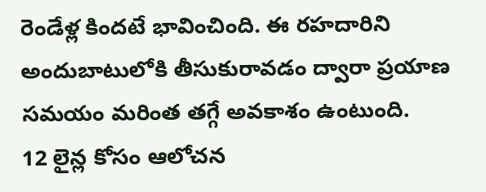రెండేళ్ల కిందటే భావించింది. ఈ రహదారిని అందుబాటులోకి తీసుకురావడం ద్వారా ప్రయాణ సమయం మరింత తగ్గే అవకాశం ఉంటుంది.
12 లైన్ల కోసం ఆలోచన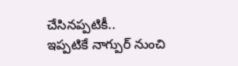చేసినప్పటికీ..
ఇప్పటికే నాగ్పుర్ నుంచి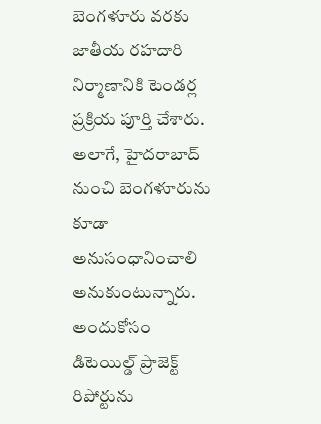బెంగళూరు వరకు జాతీయ రహదారి నిర్మాణానికి టెండర్ల ప్రక్రియ పూర్తి చేశారు. అలాగే, హైదరాబాద్ నుంచి బెంగళూరును కూడా అనుసంధానించాలి అనుకుంటున్నారు. అందుకోసం డిటెయిల్డ్ ప్రాజెక్ట్ రిపోర్టును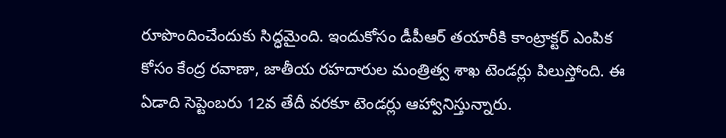రూపొందించేందుకు సిద్ధమైంది. ఇందుకోసం డీపీఆర్ తయారీకి కాంట్రాక్టర్ ఎంపిక కోసం కేంద్ర రవాణా, జాతీయ రహదారుల మంత్రిత్వ శాఖ టెండర్లు పిలుస్తోంది. ఈ ఏడాది సెప్టెంబరు 12వ తేదీ వరకూ టెండర్లు ఆహ్వానిస్తున్నారు.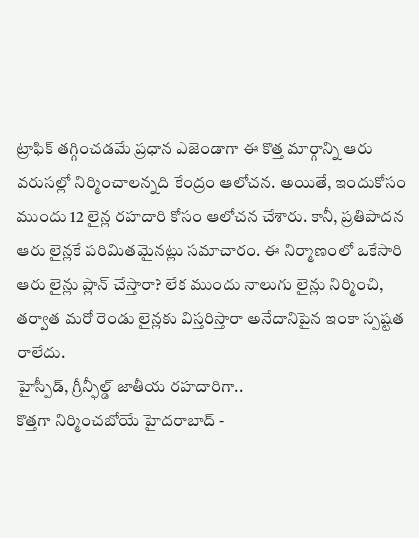ట్రాఫిక్ తగ్గించడమే ప్రధాన ఎజెండాగా ఈ కొత్త మార్గాన్ని ఆరు వరుసల్లో నిర్మించాలన్నది కేంద్రం ఆలోచన. అయితే, ఇందుకోసం ముందు 12 లైన్ల రహదారి కోసం ఆలోచన చేశారు. కానీ, ప్రతిపాదన ఆరు లైన్లకే పరిమితమైనట్లు సమాచారం. ఈ నిర్మాణంలో ఒకేసారి ఆరు లైన్లు ప్లాన్ చేస్తారా? లేక ముందు నాలుగు లైన్లు నిర్మించి, తర్వాత మరో రెండు లైన్లకు విస్తరిస్తారా అనేదానిపైన ఇంకా స్పష్టత రాలేదు.
హైస్పీడ్, గ్రీన్ఫీల్డ్ జాతీయ రహదారిగా..
కొత్తగా నిర్మించబోయే హైదరాబాద్ -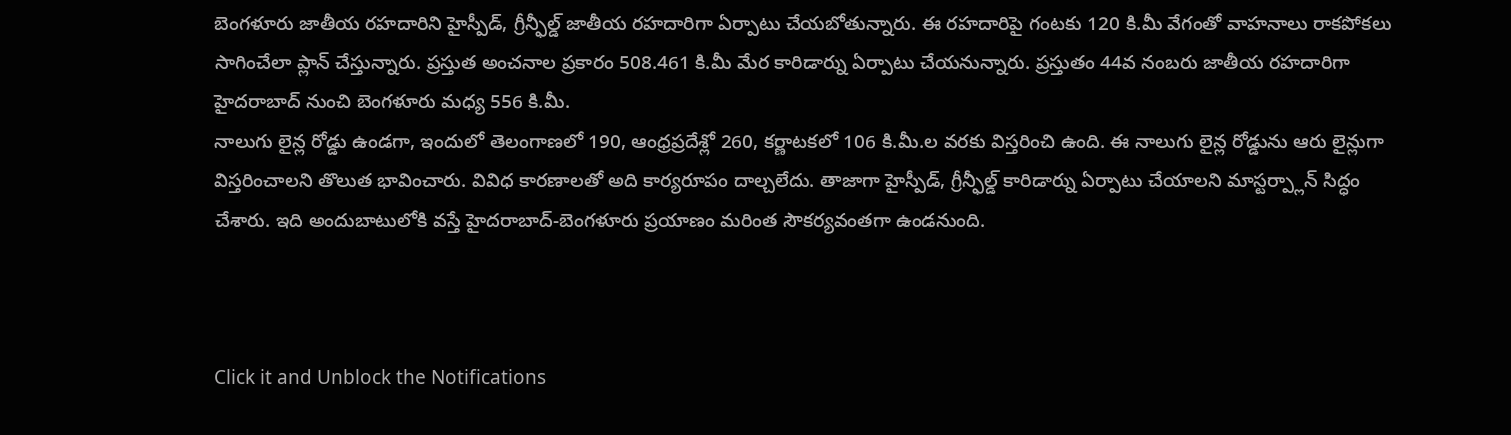బెంగళూరు జాతీయ రహదారిని హైస్పీడ్, గ్రీన్ఫీల్డ్ జాతీయ రహదారిగా ఏర్పాటు చేయబోతున్నారు. ఈ రహదారిపై గంటకు 120 కి.మీ వేగంతో వాహనాలు రాకపోకలు సాగించేలా ప్లాన్ చేస్తున్నారు. ప్రస్తుత అంచనాల ప్రకారం 508.461 కి.మీ మేర కారిడార్ను ఏర్పాటు చేయనున్నారు. ప్రస్తుతం 44వ నంబరు జాతీయ రహదారిగా హైదరాబాద్ నుంచి బెంగళూరు మధ్య 556 కి.మీ.
నాలుగు లైన్ల రోడ్డు ఉండగా, ఇందులో తెలంగాణలో 190, ఆంధ్రప్రదేశ్లో 260, కర్ణాటకలో 106 కి.మీ.ల వరకు విస్తరించి ఉంది. ఈ నాలుగు లైన్ల రోడ్డును ఆరు లైన్లుగా విస్తరించాలని తొలుత భావించారు. వివిధ కారణాలతో అది కార్యరూపం దాల్చలేదు. తాజాగా హైస్పీడ్, గ్రీన్ఫీల్డ్ కారిడార్ను ఏర్పాటు చేయాలని మాస్టర్ప్లాన్ సిద్ధం చేశారు. ఇది అందుబాటులోకి వస్తే హైదరాబాద్-బెంగళూరు ప్రయాణం మరింత సౌకర్యవంతగా ఉండనుంది.



Click it and Unblock the Notifications